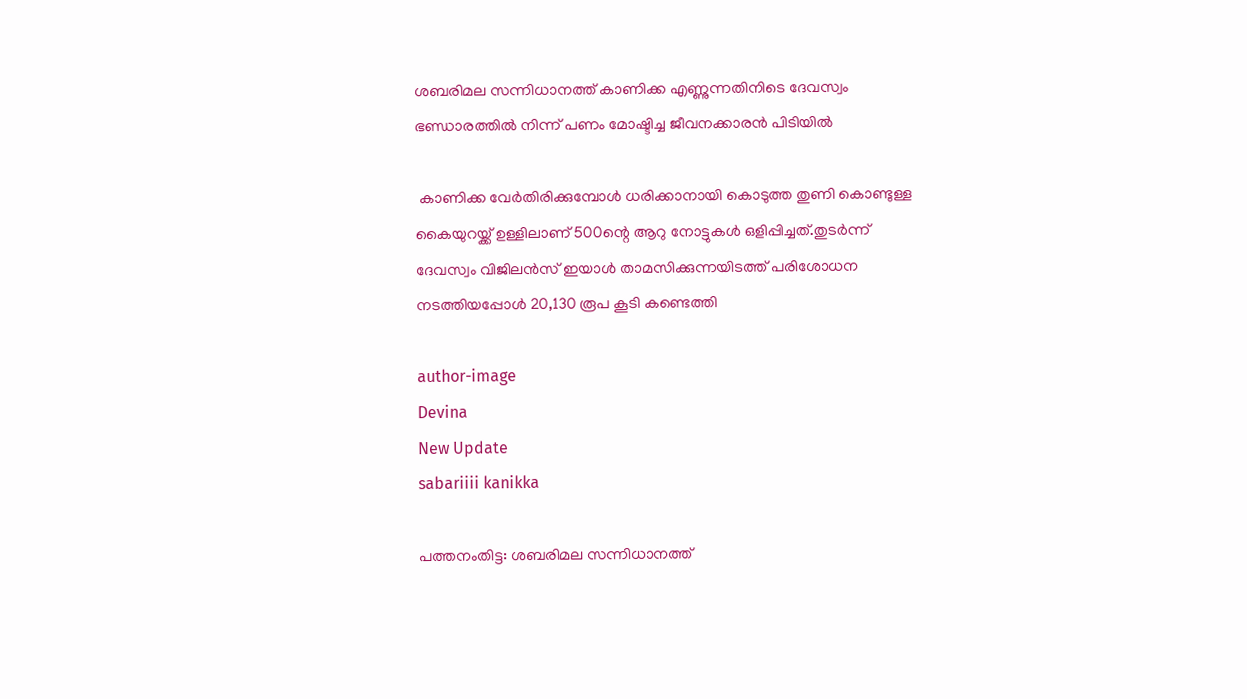ശബരിമല സന്നിധാനത്ത് കാണിക്ക എണ്ണുന്നതിനിടെ ദേവസ്വം ഭണ്ഡാരത്തിൽ നിന്ന് പണം മോഷ്ടിച്ച ജീവനക്കാരൻ പിടിയിൽ

 കാണിക്ക വേർതിരിക്കുമ്പോൾ ധരിക്കാനായി കൊടുത്ത തുണി കൊണ്ടുള്ള കൈയുറയ്ക്ക് ഉള്ളിലാണ് 500ന്റെ ആറു നോട്ടുകൾ ഒളിപ്പിച്ചത്.തുടർന്ന് ദേവസ്വം വിജിലൻസ് ഇയാൾ താമസിക്കുന്നയിടത്ത് പരിശോധന നടത്തിയപ്പോൾ 20,130 രൂപ കൂടി കണ്ടെത്തി

author-image
Devina
New Update
sabariiii kanikka

പത്തനംതിട്ട: ശബരിമല സന്നിധാനത്ത്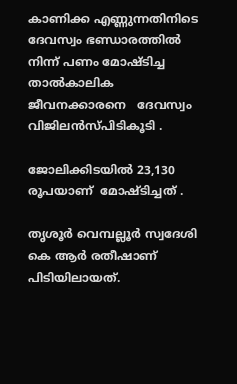കാണിക്ക എണ്ണുന്നതിനിടെ ദേവസ്വം ഭണ്ഡാരത്തിൽ നിന്ന് പണം മോഷ്ടിച്ച താൽകാലിക ജീവനക്കാരനെ   ദേവസ്വം വിജിലൻസ്പിടികൂടി .

ജോലിക്കിടയിൽ 23,130 രൂപയാണ്  മോഷ്ടിച്ചത് .

തൃശൂർ വെമ്പല്ലൂർ സ്വദേശി കെ ആർ രതീഷാണ് പിടിയിലായത്.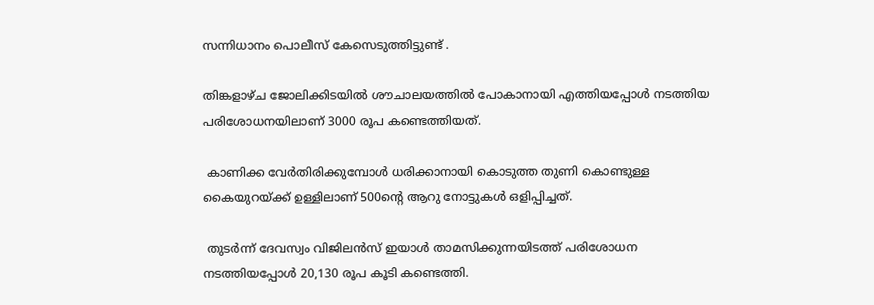സന്നിധാനം പൊലീസ് കേസെടുത്തിട്ടുണ്ട് .

തിങ്കളാഴ്ച ജോലിക്കിടയിൽ ശൗചാലയത്തിൽ പോകാനായി എത്തിയപ്പോൾ നടത്തിയ പരിശോധനയിലാണ് 3000 രൂപ കണ്ടെത്തിയത്.

 കാണിക്ക വേർതിരിക്കുമ്പോൾ ധരിക്കാനായി കൊടുത്ത തുണി കൊണ്ടുള്ള കൈയുറയ്ക്ക് ഉള്ളിലാണ് 500ന്റെ ആറു നോട്ടുകൾ ഒളിപ്പിച്ചത്.

 തുടർന്ന് ദേവസ്വം വിജിലൻസ് ഇയാൾ താമസിക്കുന്നയിടത്ത് പരിശോധന നടത്തിയപ്പോൾ 20,130 രൂപ കൂടി കണ്ടെത്തി.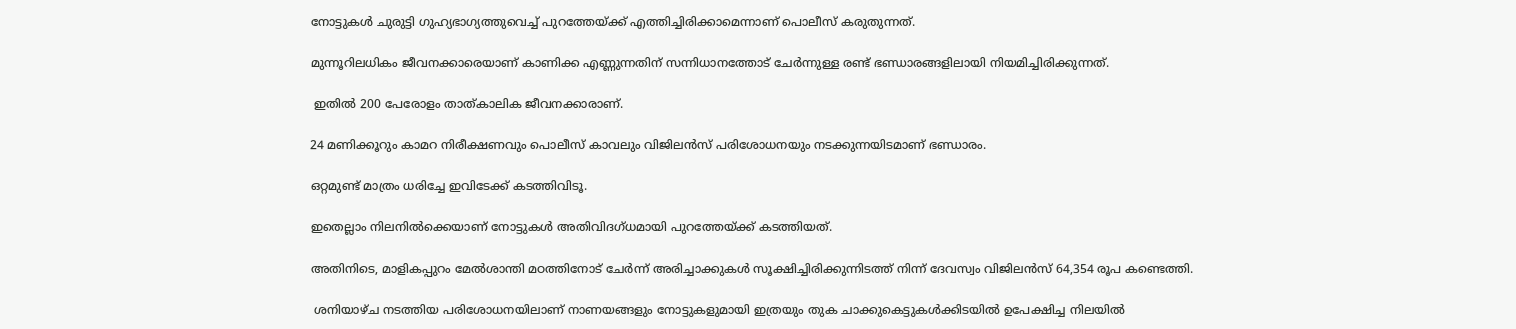നോട്ടുകൾ ചുരുട്ടി ഗുഹ്യഭാഗ്യത്തുവെച്ച് പുറത്തേയ്ക്ക് എത്തിച്ചിരിക്കാമെന്നാണ് പൊലീസ് കരുതുന്നത്.

മുന്നൂറിലധികം ജീവനക്കാരെയാണ് കാണിക്ക എണ്ണുന്നതിന് സന്നിധാനത്തോട് ചേർന്നുള്ള രണ്ട് ഭണ്ഡാരങ്ങളിലായി നിയമിച്ചിരിക്കുന്നത്.

 ഇതിൽ 200 പേരോളം താത്കാലിക ജീവനക്കാരാണ്.

24 മണിക്കൂറും കാമറ നിരീക്ഷണവും പൊലീസ് കാവലും വിജിലൻസ് പരിശോധനയും നടക്കുന്നയിടമാണ് ഭണ്ഡാരം.

ഒറ്റമുണ്ട് മാത്രം ധരിച്ചേ ഇവിടേക്ക് കടത്തിവിടൂ.

ഇതെല്ലാം നിലനിൽക്കെയാണ് നോട്ടുകൾ അതിവിദഗ്ധമായി പുറത്തേയ്ക്ക് കടത്തിയത്.

അതിനിടെ, മാളികപ്പുറം മേൽശാന്തി മഠത്തിനോട് ചേർന്ന് അരിച്ചാക്കുകൾ സൂക്ഷിച്ചിരിക്കുന്നിടത്ത് നിന്ന് ദേവസ്വം വിജിലൻസ് 64,354 രൂപ കണ്ടെത്തി.

 ശനിയാഴ്ച നടത്തിയ പരിശോധനയിലാണ് നാണയങ്ങളും നോട്ടുകളുമായി ഇത്രയും തുക ചാക്കുകെട്ടുകൾക്കിടയിൽ ഉപേക്ഷിച്ച നിലയിൽ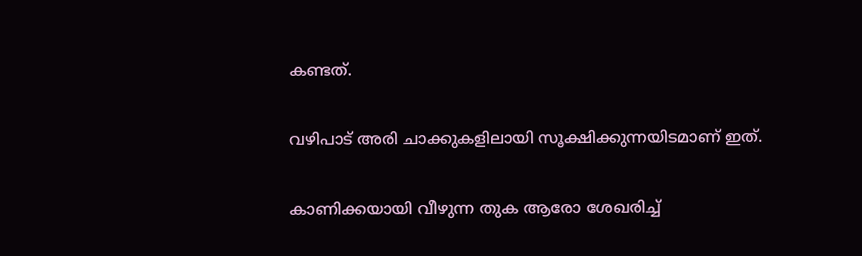കണ്ടത്.

വഴിപാട് അരി ചാക്കുകളിലായി സൂക്ഷിക്കുന്നയിടമാണ് ഇത്.

കാണിക്കയായി വീഴുന്ന തുക ആരോ ശേഖരിച്ച്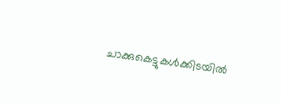ചാക്കുകെട്ടുകൾക്കിടയിൽ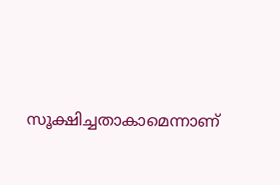സൂക്ഷിച്ചതാകാമെന്നാണ്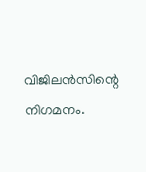വിജിലൻസിന്റെ നിഗമനം.